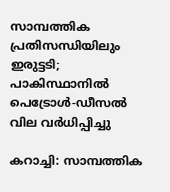സാമ്പത്തിക പ്രതിസന്ധിയിലും ഇരുട്ടടി; പാകിസ്ഥാനില്‍ പെട്രോള്‍-ഡീസല്‍ വില വര്‍ധിപ്പിച്ചു

കറാച്ചി: സാമ്പത്തിക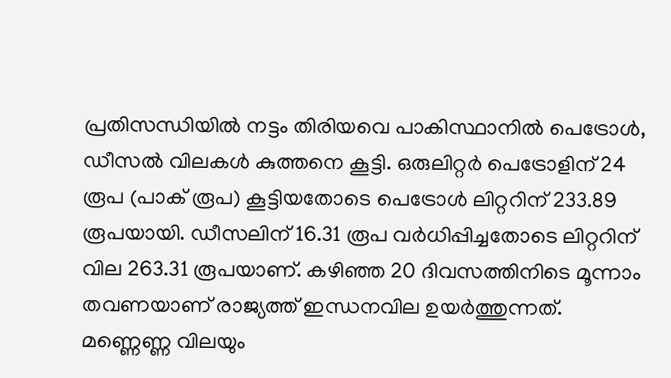പ്രതിസന്ധിയില്‍ നട്ടം തിരിയവെ പാകിസ്ഥാനില്‍ പെട്രോള്‍, ഡീസല്‍ വിലകള്‍ കുത്തനെ കൂട്ടി. ഒരുലിറ്റര്‍ പെട്രോളിന് 24 രൂപ (പാക് രൂപ) കൂട്ടിയതോടെ പെട്രോള്‍ ലിറ്ററിന് 233.89 രൂപയായി. ഡീസലിന് 16.31 രൂപ വര്‍ധിപ്പിച്ചതോടെ ലിറ്ററിന് വില 263.31 രൂപയാണ്. കഴിഞ്ഞ 20 ദിവസത്തിനിടെ മൂന്നാം തവണയാണ് രാജ്യത്ത് ഇന്ധനവില ഉയര്‍ത്തുന്നത്. മണ്ണെണ്ണ വിലയും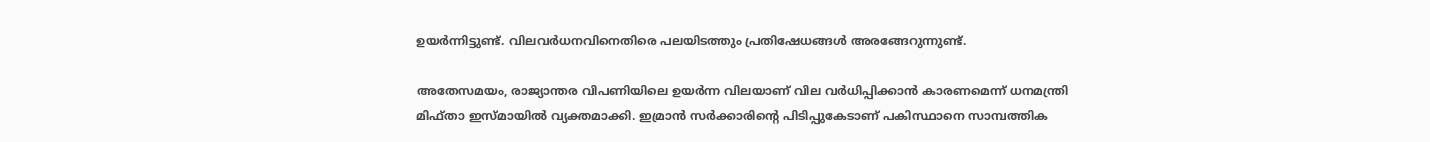ഉയര്‍ന്നിട്ടുണ്ട്. വിലവര്‍ധനവിനെതിരെ പലയിടത്തും പ്രതിഷേധങ്ങള്‍ അരങ്ങേറുന്നുണ്ട്.

അതേസമയം, രാജ്യാന്തര വിപണിയിലെ ഉയര്‍ന്ന വിലയാണ് വില വര്‍ധിപ്പിക്കാന്‍ കാരണമെന്ന് ധനമന്ത്രി മിഫ്താ ഇസ്മായില്‍ വ്യക്തമാക്കി. ഇമ്രാന്‍ സര്‍ക്കാരിന്റെ പിടിപ്പുകേടാണ് പകിസ്ഥാനെ സാമ്പത്തിക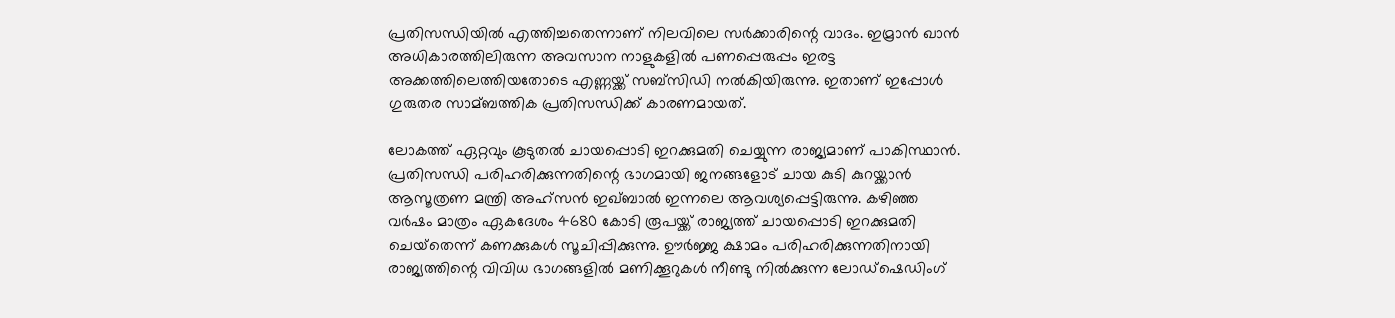പ്രതിസന്ധിയില്‍ എത്തിച്ചതെന്നാണ് നിലവിലെ സര്‍ക്കാരിന്റെ വാദം. ഇമ്രാന്‍ ഖാന്‍ അധികാരത്തിലിരുന്ന അവസാന നാളുകളില്‍ പണപ്പെരുപ്പം ഇരട്ട അക്കത്തിലെത്തിയതോടെ എണ്ണയ്ക്ക് സബ്‌സിഡി നല്‍കിയിരുന്നു. ഇതാണ് ഇപ്പോള്‍ ഗുരുതര സാമ്ബത്തിക പ്രതിസന്ധിക്ക് കാരണമായത്.

ലോകത്ത് ഏറ്റവും കൂടുതല്‍ ചായപ്പൊടി ഇറക്കുമതി ചെയ്യുന്ന രാജ്യമാണ് പാകിസ്ഥാന്‍. പ്രതിസന്ധി പരിഹരിക്കുന്നതിന്റെ ഭാഗമായി ജനങ്ങളോട് ചായ കുടി കുറയ്ക്കാന്‍ ആസൂത്രണ മന്ത്രി അഹ്സന്‍ ഇഖ്ബാല്‍ ഇന്നലെ ആവശ്യപ്പെട്ടിരുന്നു. കഴിഞ്ഞ വര്‍ഷം മാത്രം ഏകദേശം 4680 കോടി രൂപയ്ക്ക് രാജ്യത്ത് ചായപ്പൊടി ഇറക്കുമതി ചെയ്‌തെന്ന് കണക്കുകള്‍ സൂചിപ്പിക്കുന്നു. ഊര്‍ജ്ജ ക്ഷാമം പരിഹരിക്കുന്നതിനായി രാജ്യത്തിന്റെ വിവിധ ഭാഗങ്ങളില്‍ മണിക്കൂറുകള്‍ നീണ്ടു നില്‍ക്കുന്ന ലോഡ്ഷെഡിംഗ്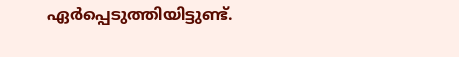ഏര്‍പ്പെടുത്തിയിട്ടുണ്ട്.